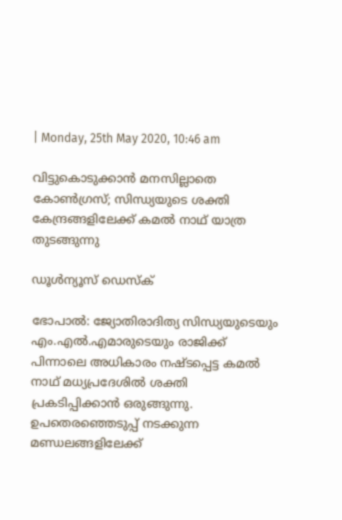| Monday, 25th May 2020, 10:46 am

വിട്ടുകൊടുക്കാന്‍ മനസില്ലാതെ കോണ്‍ഗ്രസ്; സിന്ധ്യയുടെ ശക്തി കേന്ദ്രങ്ങളിലേക്ക് കമല്‍ നാഥ് യാത്ര തുടങ്ങുന്നു

ഡൂള്‍ന്യൂസ് ഡെസ്‌ക്

ഭോപാല്‍: ജ്യോതിരാദിത്യ സിന്ധ്യയുടെയും എം.എല്‍.എമാരുടെയും രാജിക്ക് പിന്നാലെ അധികാരം നഷ്ടപ്പെട്ട കമല്‍ നാഥ് മധ്യപ്രദേശില്‍ ശക്തി പ്രകടിപ്പിക്കാന്‍ ഒരുങ്ങുന്നു. ഉപതെരഞ്ഞെടുപ്പ് നടക്കുന്ന മണ്ഡലങ്ങളിലേക്ക്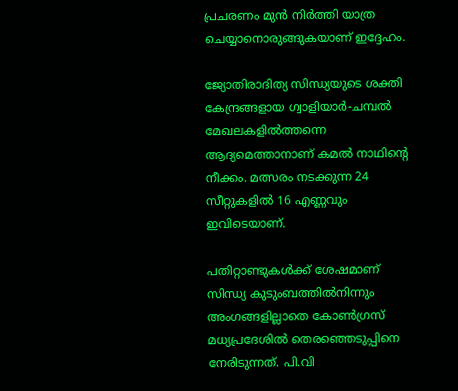പ്രചരണം മുന്‍ നിര്‍ത്തി യാത്ര ചെയ്യാനൊരുങ്ങുകയാണ് ഇദ്ദേഹം.

ജ്യോതിരാദിത്യ സിന്ധ്യയുടെ ശക്തി കേന്ദ്രങ്ങളായ ഗ്വാളിയാര്‍-ചമ്പല്‍ മേഖലകളില്‍ത്തന്നെ ആദ്യമെത്താനാണ് കമല്‍ നാഥിന്റെ നീക്കം. മത്സരം നടക്കുന്ന 24 സീറ്റുകളില്‍ 16 എണ്ണവും ഇവിടെയാണ്.

പതിറ്റാണ്ടുകള്‍ക്ക് ശേഷമാണ് സിന്ധ്യ കുടുംബത്തില്‍നിന്നും അംഗങ്ങളില്ലാതെ കോണ്‍ഗ്രസ് മധ്യപ്രദേശില്‍ തെരഞ്ഞെടുപ്പിനെ നേരിടുന്നത്. പി.വി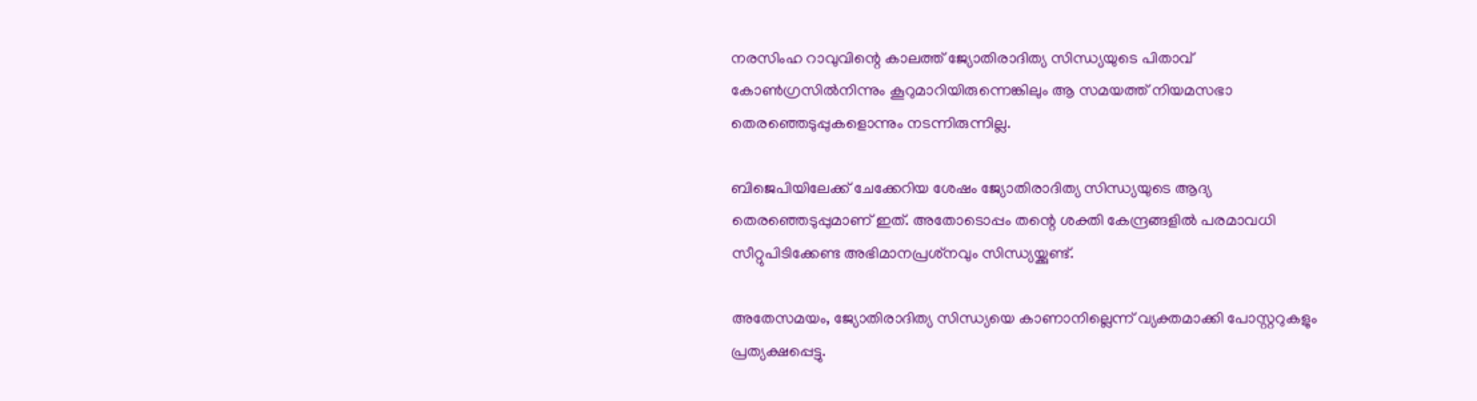നരസിംഹ റാവുവിന്റെ കാലത്ത് ജ്യോതിരാദിത്യ സിന്ധ്യയുടെ പിതാവ് കോണ്‍ഗ്രസില്‍നിന്നും കൂറുമാറിയിരുന്നെങ്കിലും ആ സമയത്ത് നിയമസഭാ തെരഞ്ഞെടുപ്പുകളൊന്നും നടന്നിരുന്നില്ല.

ബിജെപിയിലേക്ക് ചേക്കേറിയ ശേഷം ജ്യോതിരാദിത്യ സിന്ധ്യയുടെ ആദ്യ തെരഞ്ഞെടുപ്പുമാണ് ഇത്. അതോടൊപ്പം തന്റെ ശക്തി കേന്ദ്രങ്ങളില്‍ പരമാവധി സീറ്റുപിടിക്കേണ്ട അഭിമാനപ്രശ്‌നവും സിന്ധ്യയ്ക്കുണ്ട്.

അതേസമയം, ജ്യോതിരാദിത്യ സിന്ധ്യയെ കാണാനില്ലെന്ന് വ്യക്തമാക്കി പോസ്റ്ററുകളും പ്രത്യക്ഷപ്പെട്ടു.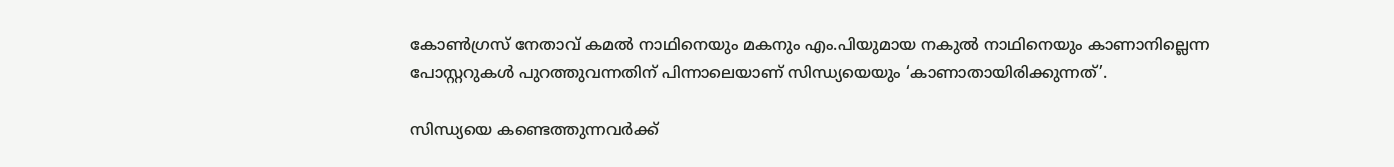കോണ്‍ഗ്രസ് നേതാവ് കമല്‍ നാഥിനെയും മകനും എം.പിയുമായ നകുല്‍ നാഥിനെയും കാണാനില്ലെന്ന പോസ്റ്ററുകള്‍ പുറത്തുവന്നതിന് പിന്നാലെയാണ് സിന്ധ്യയെയും ‘കാണാതായിരിക്കുന്നത്’.

സിന്ധ്യയെ കണ്ടെത്തുന്നവര്‍ക്ക്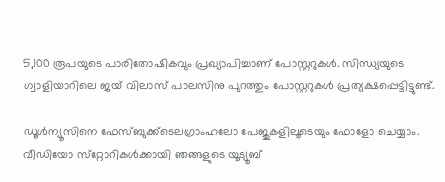5,100 രൂപയുടെ പാരിതോഷികവും പ്രഖ്യാപിച്ചാണ് പോസ്റ്ററുകള്‍. സിന്ധ്യയുടെ ഗ്വാളിയാറിലെ ജയ് വിലാസ് പാലസിനു പുറത്തും പോസ്റ്ററുകള്‍ പ്രത്യക്ഷപ്പെട്ടിട്ടുണ്ട്.

ഡൂള്‍ന്യൂസിനെ ഫേസ്ബുക്ക്ടെലഗ്രാംഹലോ പേജുകളിലൂടെയും ഫോളോ ചെയ്യാം. വീഡിയോ സ്‌റ്റോറികള്‍ക്കായി ഞങ്ങളുടെ യൂട്യൂബ്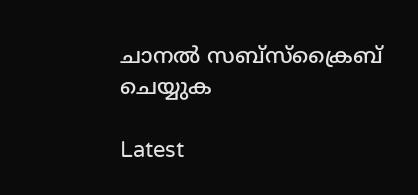ചാനല്‍ സബ്‌സ്‌ക്രൈബ് ചെയ്യുക

Latest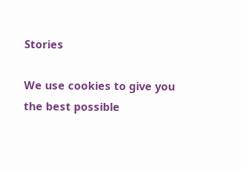Stories

We use cookies to give you the best possible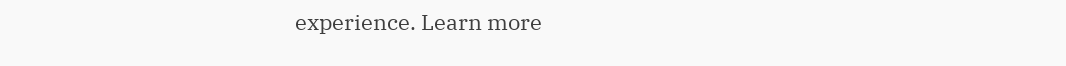experience. Learn more